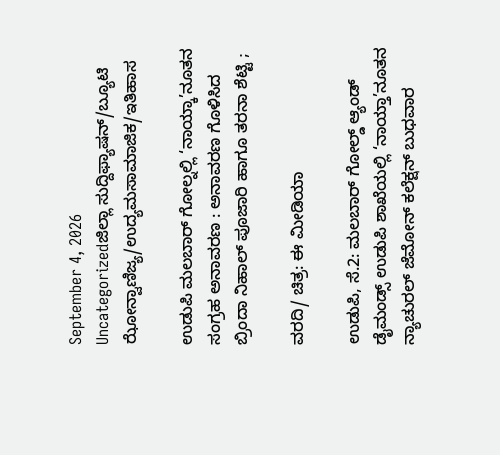September 4, 2026
Uncategorizedಜಿಲ್ಲಾ ಸುದ್ದಿಫ್ಯಾಷನ್/ಬ್ಯೂಟಿ ಝೋನ್ವಾಣಿಜ್ಯ/ಉದ್ಯಮಸಾಮಾಜಿಕ/ಇತಿಹಾಸ

ಉಡುಪಿ ಮಲಬಾ‌ರ್ ಗೋಲ್ನಲ್ಲಿ ‘ನಾಯ್ಕಾ’ನೂತನ ಸಂಗ್ರಹ ಅನಾವರಣ : ಅನಾವರಣ ಗೊಳಿಸಿದ ಬ್ರಿಂದಾ ನಿಹಾಲ್ ಪೂಜಾರಿ ಹಾಗೂ ತರನಾ ಶೆಟ್ಟಿ ;

ವರದಿ/ ಚಿತ್ರ: ಈ ಮೀಡಿಯಾ

ಉಡುಪಿ, ಸೆ.2: ಮಲಬಾರ್ ಗೋಲ್ಡ್ ಆ್ಯಂಡ್ ಡೈಮಂಡ್ಸ್ ಉಡುಪಿ ಶಾಖೆಯಲ್ಲಿ ‘ನಾಯ್ತಾ’ನೂತನ ನ್ಯಾಚುರಲ್ ಜೆಮೋನ್ ಕಲೆಕ್ಷನ್ ಬುಧವಾರ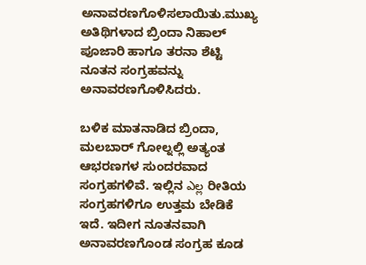ಅನಾವರಣಗೊಳಿಸಲಾಯಿತು.ಮುಖ್ಯ ಅತಿಥಿಗಳಾದ ಬ್ರಿಂದಾ ನಿಹಾಲ್ ಪೂಜಾರಿ ಹಾಗೂ ತರನಾ ಶೆಟ್ಟಿ ನೂತನ ಸಂಗ್ರಹವನ್ನು ಅನಾವರಣಗೊಳಿಸಿದರು.

ಬಳಿಕ ಮಾತನಾಡಿದ ಬ್ರಿಂದಾ, ಮಲಬಾರ್ ಗೋಲ್ನಲ್ಲಿ ಅತ್ಯಂತ ಆಭರಣಗಳ ಸುಂದರವಾದ ಸಂಗ್ರಹಗಳಿವೆ. ಇಲ್ಲಿನ ఎల్ల ರೀತಿಯ ಸಂಗ್ರಹಗಳಿಗೂ ಉತ್ತಮ ಬೇಡಿಕೆ ಇದೆ. ಇದೀಗ ನೂತನವಾಗಿ ಅನಾವರಣಗೊಂಡ ಸಂಗ್ರಹ ಕೂಡ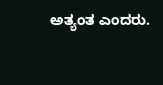ಅತ್ಯಂತ ಎಂದರು.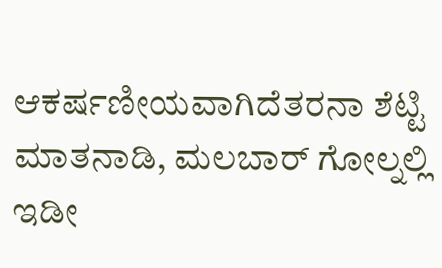ಆಕರ್ಷಣೀಯವಾಗಿದೆತರನಾ ಶೆಟ್ಟಿ ಮಾತನಾಡಿ, ಮಲಬಾರ್ ಗೋಲ್ನಲ್ಲಿ ಇಡೀ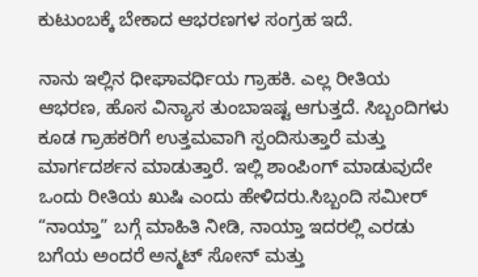ಕುಟುಂಬಕ್ಕೆ ಬೇಕಾದ ಆಭರಣಗಳ ಸಂಗ್ರಹ ಇದೆ.

ನಾನು ಇಲ್ಲಿನ ಧೀಘಾವರ್ಧಿಯ ಗ್ರಾಹಕಿ. ಎಲ್ಲ ರೀತಿಯ ಆಭರಣ, ಹೊಸ ವಿನ್ಯಾಸ ತುಂಬಾಇಷ್ಟ ಆಗುತ್ತದೆ. ಸಿಬ್ಬಂದಿಗಳು ಕೂಡ ಗ್ರಾಹಕರಿಗೆ ಉತ್ತಮವಾಗಿ ಸ್ಪಂದಿಸುತ್ತಾರೆ ಮತ್ತು ಮಾರ್ಗದರ್ಶನ ಮಾಡುತ್ತಾರೆ. ಇಲ್ಲಿ ಶಾಂಪಿಂಗ್ ಮಾಡುವುದೇ ಒಂದು ರೀತಿಯ ಖುಷಿ ಎಂದು ಹೇಳಿದರು.ಸಿಬ್ಬಂದಿ ಸಮೀರ್ “ನಾಯ್ತಾ” ಬಗ್ಗೆ ಮಾಹಿತಿ ನೀಡಿ, ನಾಯ್ತಾ ಇದರಲ್ಲಿ ಎರಡು ಬಗೆಯ ಅಂದರೆ ಅನ್ಮಟ್ ಸೋನ್ ಮತ್ತು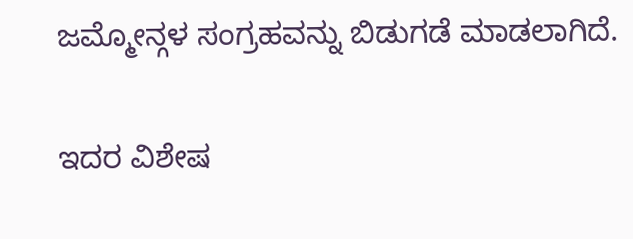ಜಮ್ಮೋನ್ಗಳ ಸಂಗ್ರಹವನ್ನು ಬಿಡುಗಡೆ ಮಾಡಲಾಗಿದೆ.

ಇದರ ವಿಶೇಷ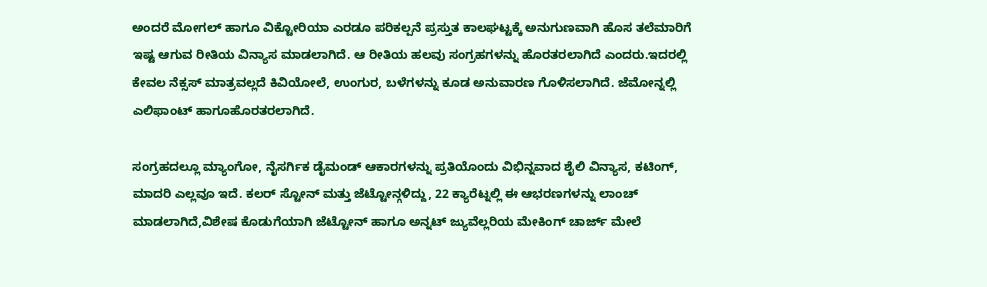ಅಂದರೆ ಮೋಗಲ್ ಹಾಗೂ ವಿಕ್ಟೋರಿಯಾ ಎರಡೂ ಪರಿಕಲ್ಪನೆ ಪ್ರಸ್ತುತ ಕಾಲಘಟ್ಟಕ್ಕೆ ಅನುಗುಣವಾಗಿ ಹೊಸ ತಲೆಮಾರಿಗೆ ಇಷ್ಟ ಆಗುವ ರೀತಿಯ ವಿನ್ಯಾಸ ಮಾಡಲಾಗಿದೆ. ಆ ರೀತಿಯ ಹಲವು ಸಂಗ್ರಹಗಳನ್ನು ಹೊರತರಲಾಗಿದೆ ಎಂದರು.ಇದರಲ್ಲಿ ಕೇವಲ ನೆಕ್ಸಸ್ ಮಾತ್ರವಲ್ಲದೆ ಕಿವಿಯೋಲೆ, ಉಂಗುರ, ಬಳೆಗಳನ್ನು ಕೂಡ ಅನುವಾರಣ ಗೊಳಿಸಲಾಗಿದೆ. ಜೆಮೋನ್ನಲ್ಲಿ ಎಲಿಫಾಂಟ್ ಹಾಗೂಹೊರತರಲಾಗಿದೆ.

ಸಂಗ್ರಹದಲ್ಲೂ ಮ್ಯಾಂಗೋ, ನೈಸರ್ಗಿಕ ಡೈಮಂಡ್ ಆಕಾರಗಳನ್ನು ಪ್ರತಿಯೊಂದು ವಿಭಿನ್ನವಾದ ಶೈಲಿ ವಿನ್ಯಾಸ, ಕಟಿಂಗ್, ಮಾದರಿ ಎಲ್ಲವೂ ಇದೆ. ಕಲರ್ ಸ್ಟೋನ್ ಮತ್ತು ಜೆಟ್ಟೋನ್ಗಳಿದ್ದು, 22 ಕ್ಯಾರೆಟ್ನಲ್ಲಿ ಈ ಆಭರಣಗಳನ್ನು ಲಾಂಚ್ ಮಾಡಲಾಗಿದೆ,ವಿಶೇಷ ಕೊಡುಗೆಯಾಗಿ ಜೆಟ್ಟೋನ್ ಹಾಗೂ ಅನ್ನಟ್ ಜ್ಯುವೆಲ್ಲರಿಯ ಮೇಕಿಂಗ್ ಚಾರ್ಜ್ ಮೇಲೆ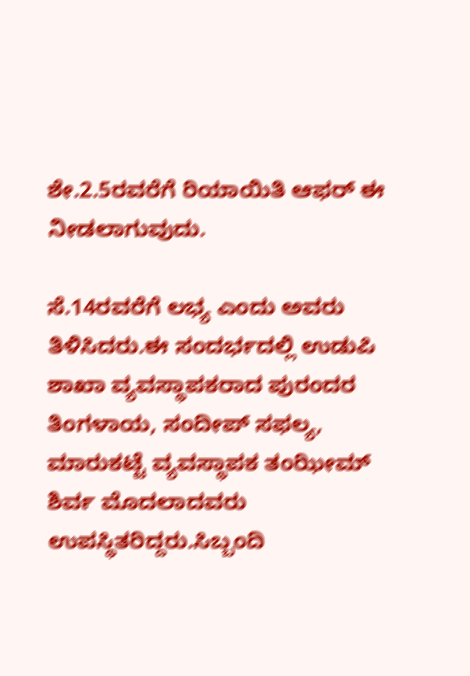ಶೇ.2.5ರವರೆಗೆ ರಿಯಾಯಿತಿ ಆಫರ್ ಈ ನೀಡಲಾಗುವುದು.

ಸೆ.14ರವರೆಗೆ ಲಭ್ಯ ಎಂದು ಅವರು ತಿಳಿಸಿದರು.ಈ ಸಂದರ್ಭದಲ್ಲಿ ಉಡುಪಿ ಶಾಖಾ ವ್ಯವಸ್ಥಾಪಕರಾದ ಪುರಂದರ ತಿಂಗಳಾಯ, ಸಂದೀಪ್ ಸಫಲ್ಯ, ಮಾರುಕಟ್ಟೆ ವ್ಯವಸ್ಥಾಪಕ ತಂಝೀಮ್ ಶಿರ್ವ ಮೊದಲಾದವರು ಉಪಸ್ಥಿತರಿದ್ದರು.ಸಿಬ್ಬಂದಿ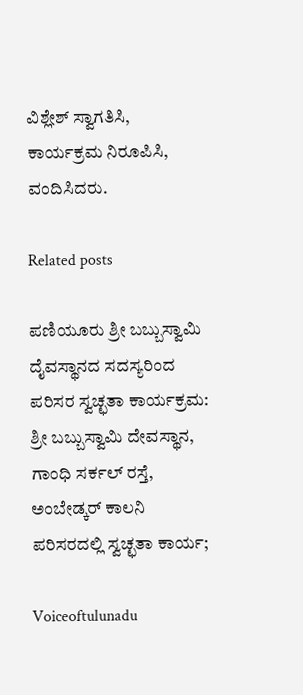ವಿಶ್ಲೇಶ್ ಸ್ವಾಗತಿಸಿ, ಕಾರ್ಯಕ್ರಮ ನಿರೂಪಿಸಿ, ವಂದಿಸಿದರು.

Related posts

ಪಣಿಯೂರು ಶ್ರೀ ಬಬ್ಬುಸ್ವಾಮಿ ದೈವಸ್ಥಾನದ ಸದಸ್ಯರಿಂದ ಪರಿಸರ ಸ್ವಚ್ಛತಾ ಕಾರ್ಯಕ್ರಮ: ಶ್ರೀ ಬಬ್ಬುಸ್ವಾಮಿ ದೇವಸ್ಥಾನ, ಗಾಂಧಿ ಸರ್ಕಲ್ ರಸ್ತೆ, ಅಂಬೇಡ್ಕ‌ರ್ ಕಾಲನಿ ಪರಿಸರದಲ್ಲಿ ಸ್ವಚ್ಛತಾ ಕಾರ್ಯ;

Voiceoftulunadu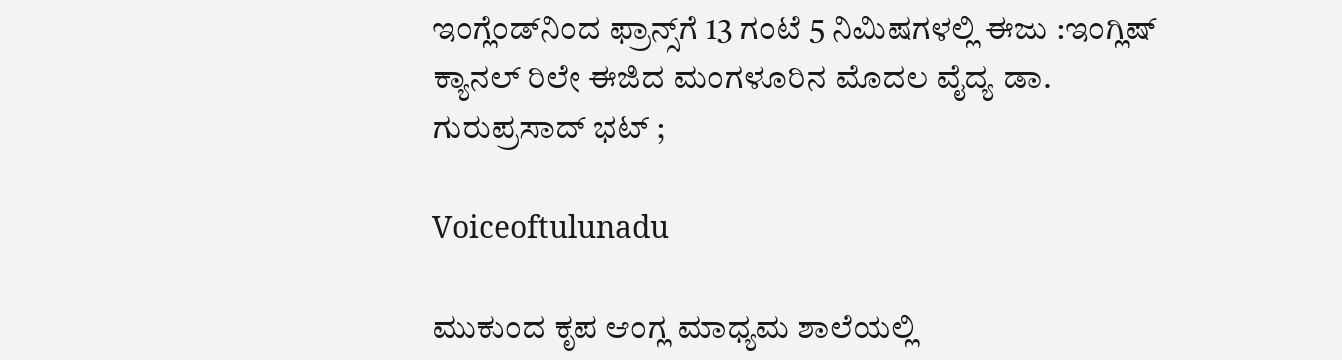ಇಂಗ್ಲೆಂಡ್‌ನಿಂದ ಫ್ರಾನ್ಸ್‌ಗೆ 13 ಗಂಟೆ 5 ನಿಮಿಷಗಳಲ್ಲಿ ಈಜು :ಇಂಗ್ಲಿಷ್ ಕ್ಯಾನಲ್ ರಿಲೇ ಈಜಿದ ಮಂಗಳೂರಿನ ಮೊದಲ ವೈದ್ಯ ಡಾ. ಗುರುಪ್ರಸಾದ್ ಭಟ್ ;

Voiceoftulunadu

ಮುಕುಂದ ಕೃಪ ಆಂಗ್ಲ ಮಾಧ್ಯಮ ಶಾಲೆಯಲ್ಲಿ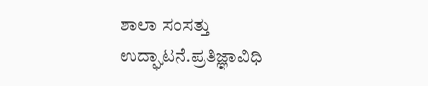ಶಾಲಾ ಸಂಸತ್ತು ಉದ್ಘಾಟನೆ.ಪ್ರತಿಜ್ಞಾವಿಧಿ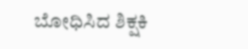ಬೋಧಿಸಿದ ಶಿಕ್ಷಕಿ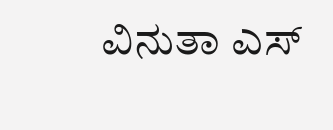ವಿನುತಾ ಎಸ್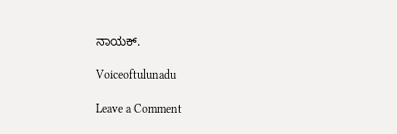ನಾಯಕ್.

Voiceoftulunadu

Leave a Comment